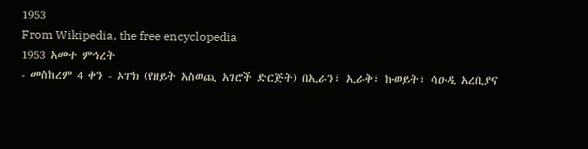1953
From Wikipedia, the free encyclopedia
1953 አመተ ምኅረት
- መስከረም 4 ቀን - ኦፐክ (የዘይት አስወጪ አገሮች ድርጅት) በኢራን፣ ኢራቅ፣ ኩወይት፣ ሳዑዲ አረቢያና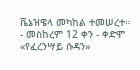ቬኔዝዌላ መካከል ተመሠረተ።
- መስከረም 12 ቀን - ቀድሞ «የፈረንሣይ ሱዳን»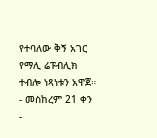የተባለው ቅኝ አገር የማሊ ሬፑብሊክ ተብሎ ነጻነቱን አዋጀ።
- መስከረም 21 ቀን -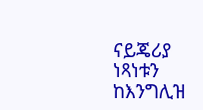ናይጄሪያ ነጻነቱን ከእንግሊዝ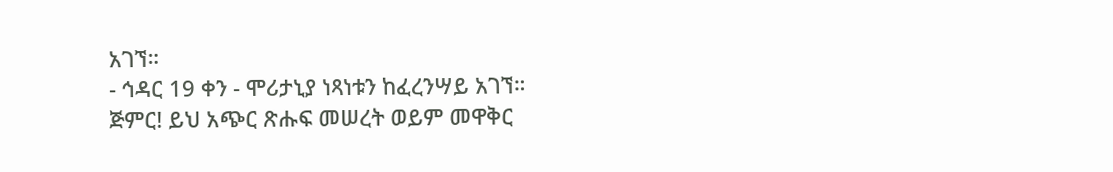አገኘ።
- ኅዳር 19 ቀን - ሞሪታኒያ ነጻነቱን ከፈረንሣይ አገኘ።
ጅምር! ይህ አጭር ጽሑፍ መሠረት ወይም መዋቅር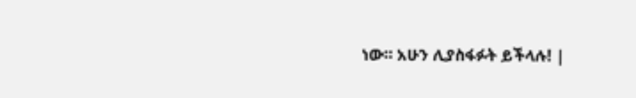ነው። አሁን ሊያስፋፉት ይችላሉ! |